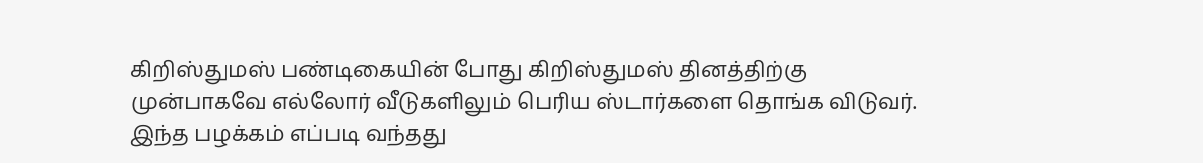கிறிஸ்துமஸ் பண்டிகையின் போது கிறிஸ்துமஸ் தினத்திற்கு முன்பாகவே எல்லோர் வீடுகளிலும் பெரிய ஸ்டார்களை தொங்க விடுவர். இந்த பழக்கம் எப்படி வந்தது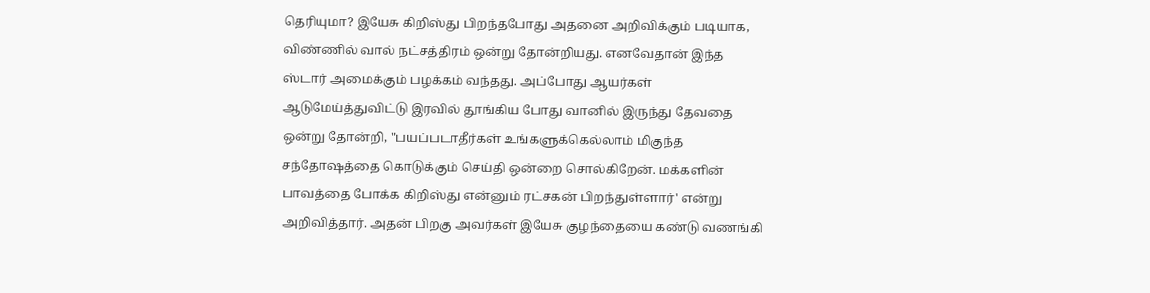தெரியுமா? இயேசு கிறிஸ்து பிறந்தபோது அதனை அறிவிக்கும் படியாக, விண்ணில் வால் நட்சத்திரம் ஒன்று தோன்றியது. எனவேதான் இந்த ஸ்டார் அமைக்கும் பழக்கம் வந்தது. அப்போது ஆயர்கள் ஆடுமேய்த்துவிட்டு இரவில் தூங்கிய போது வானில் இருந்து தேவதை ஒன்று தோன்றி, "பயப்படாதீர்கள் உங்களுக்கெல்லாம் மிகுந்த சந்தோஷத்தை கொடுக்கும் செய்தி ஒன்றை சொல்கிறேன். மக்களின் பாவத்தை போக்க கிறிஸ்து என்னும் ரட்சகன் பிறந்துள்ளார்' என்று அறிவித்தார். அதன் பிறகு அவர்கள் இயேசு குழந்தையை கண்டு வணங்கி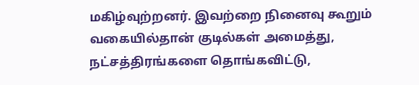மகிழ்வுற்றனர். இவற்றை நினைவு கூறும் வகையில்தான் குடில்கள் அமைத்து, நட்சத்திரங்களை தொங்கவிட்டு,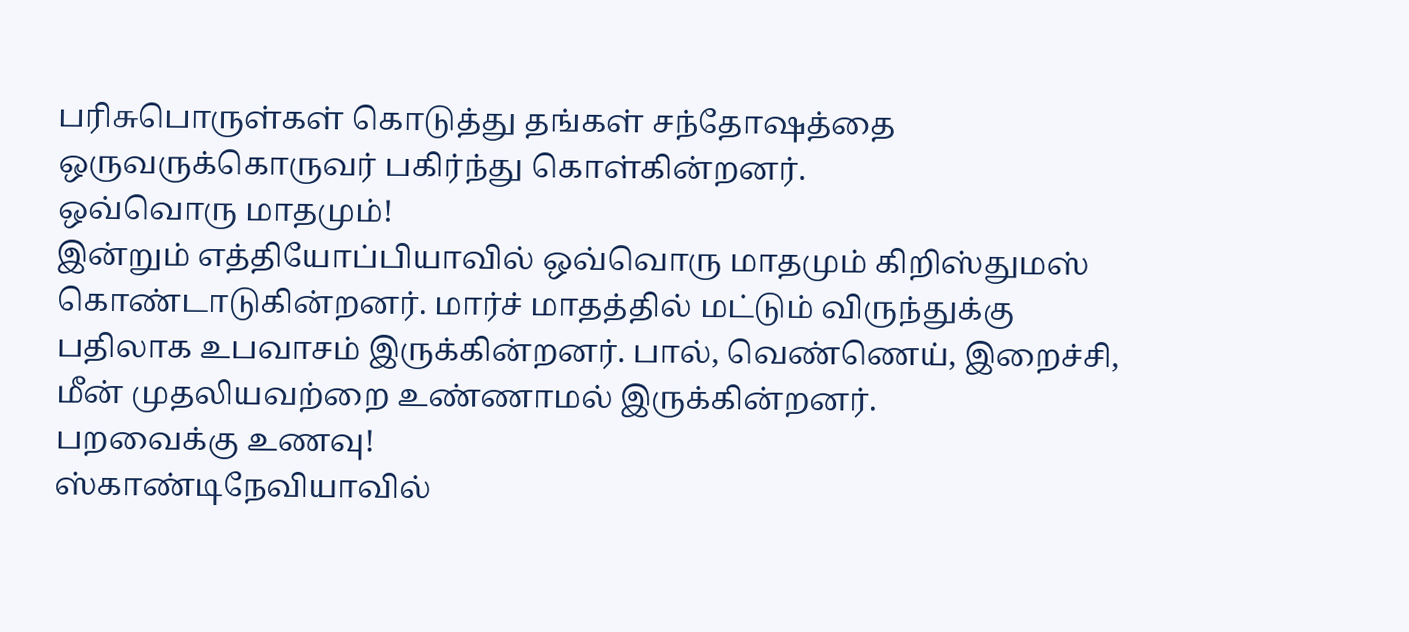பரிசுபொருள்கள் கொடுத்து தங்கள் சந்தோஷத்தை ஒருவருக்கொருவர் பகிர்ந்து கொள்கின்றனர்.
ஒவ்வொரு மாதமும்!
இன்றும் எத்தியோப்பியாவில் ஒவ்வொரு மாதமும் கிறிஸ்துமஸ் கொண்டாடுகின்றனர். மார்ச் மாதத்தில் மட்டும் விருந்துக்கு பதிலாக உபவாசம் இருக்கின்றனர். பால், வெண்ணெய், இறைச்சி, மீன் முதலியவற்றை உண்ணாமல் இருக்கின்றனர்.
பறவைக்கு உணவு!
ஸ்காண்டிநேவியாவில்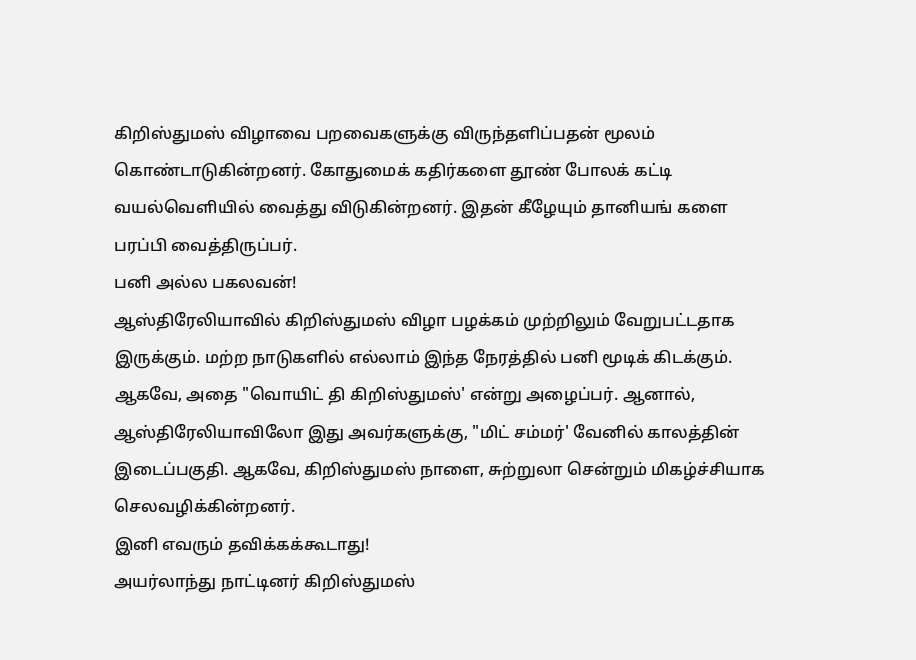கிறிஸ்துமஸ் விழாவை பறவைகளுக்கு விருந்தளிப்பதன் மூலம் கொண்டாடுகின்றனர். கோதுமைக் கதிர்களை தூண் போலக் கட்டி வயல்வெளியில் வைத்து விடுகின்றனர். இதன் கீழேயும் தானியங் களை பரப்பி வைத்திருப்பர்.
பனி அல்ல பகலவன்!
ஆஸ்திரேலியாவில் கிறிஸ்துமஸ் விழா பழக்கம் முற்றிலும் வேறுபட்டதாக இருக்கும். மற்ற நாடுகளில் எல்லாம் இந்த நேரத்தில் பனி மூடிக் கிடக்கும். ஆகவே, அதை "வொயிட் தி கிறிஸ்துமஸ்' என்று அழைப்பர். ஆனால், ஆஸ்திரேலியாவிலோ இது அவர்களுக்கு, "மிட் சம்மர்' வேனில் காலத்தின் இடைப்பகுதி. ஆகவே, கிறிஸ்துமஸ் நாளை, சுற்றுலா சென்றும் மிகழ்ச்சியாக செலவழிக்கின்றனர்.
இனி எவரும் தவிக்கக்கூடாது!
அயர்லாந்து நாட்டினர் கிறிஸ்துமஸ்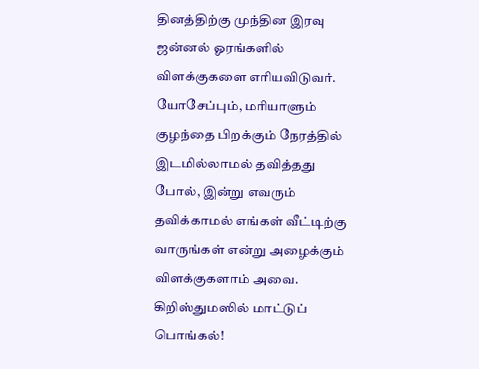தினத்திற்கு முந்தின இரவு ஜன்னல் ஓரங்களில் விளக்குகளை எரியவிடுவர். யோசேப்பும், மரியாளும் குழந்தை பிறக்கும் நேரத்தில் இடமில்லாமல் தவித்தது போல், இன்று எவரும் தவிக்காமல் எங்கள் வீட்டிற்கு வாருங்கள் என்று அழைக்கும் விளக்குகளாம் அவை.
கிறிஸ்துமஸில் மாட்டுப் பொங்கல்!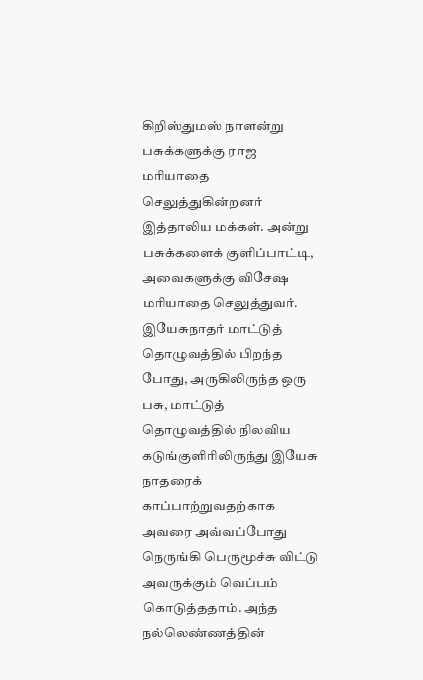கிறிஸ்துமஸ் நாளன்று பசுக்களுக்கு ராஜ மரியாதை செலுத்துகின்றனர் இத்தாலிய மக்கள். அன்று பசுக்களைக் குளிப்பாட்டி, அவைகளுக்கு விசேஷ மரியாதை செலுத்துவர். இயேசுநாதர் மாட்டுத் தொழுவத்தில் பிறந்த போது, அருகிலிருந்த ஒரு பசு, மாட்டுத் தொழுவத்தில் நிலவிய கடுங்குளிரிலிருந்து இயேசு நாதரைக் காப்பாற்றுவதற்காக அவரை அவ்வப்போது நெருங்கி பெருமூச்சு விட்டு அவருக்கும் வெப்பம் கொடுத்ததாம். அந்த நல்லெண்ணத்தின்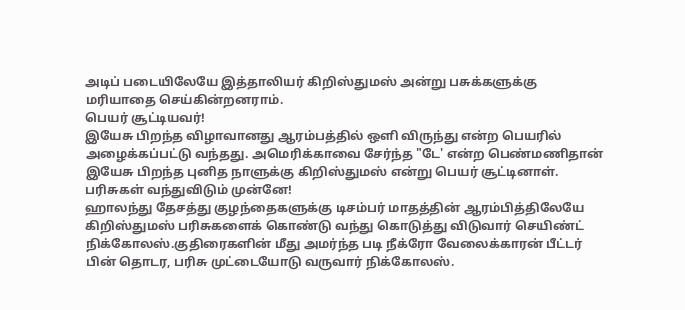அடிப் படையிலேயே இத்தாலியர் கிறிஸ்துமஸ் அன்று பசுக்களுக்கு மரியாதை செய்கின்றனராம்.
பெயர் சூட்டியவர்!
இயேசு பிறந்த விழாவானது ஆரம்பத்தில் ஒளி விருந்து என்ற பெயரில் அழைக்கப்பட்டு வந்தது. அமெரிக்காவை சேர்ந்த "டே' என்ற பெண்மணிதான் இயேசு பிறந்த புனித நாளுக்கு கிறிஸ்துமஸ் என்று பெயர் சூட்டினாள்.
பரிசுகள் வந்துவிடும் முன்னே!
ஹாலந்து தேசத்து குழந்தைகளுக்கு டிசம்பர் மாதத்தின் ஆரம்பித்திலேயே கிறிஸ்துமஸ் பரிசுகளைக் கொண்டு வந்து கொடுத்து விடுவார் செயிண்ட் நிக்கோலஸ்.குதிரைகளின் மீது அமர்ந்த படி நீக்ரோ வேலைக்காரன் பீட்டர் பின் தொடர, பரிசு முட்டையோடு வருவார் நிக்கோலஸ்.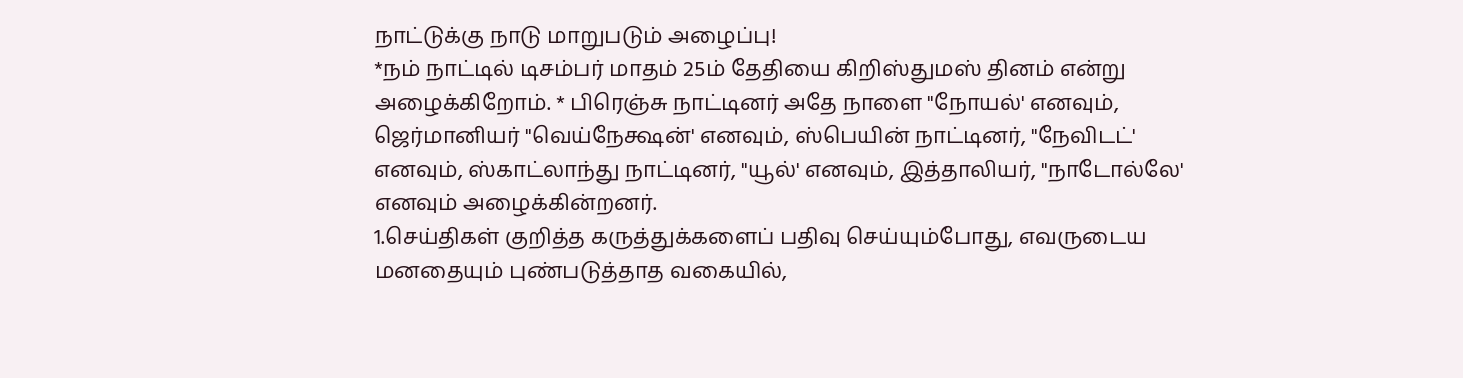நாட்டுக்கு நாடு மாறுபடும் அழைப்பு!
*நம் நாட்டில் டிசம்பர் மாதம் 25ம் தேதியை கிறிஸ்துமஸ் தினம் என்று அழைக்கிறோம். * பிரெஞ்சு நாட்டினர் அதே நாளை "நோயல்' எனவும், ஜெர்மானியர் "வெய்நேக்ஷன்' எனவும், ஸ்பெயின் நாட்டினர், "நேவிடட்' எனவும், ஸ்காட்லாந்து நாட்டினர், "யூல்' எனவும், இத்தாலியர், "நாடோல்லே' எனவும் அழைக்கின்றனர்.
1.செய்திகள் குறித்த கருத்துக்களைப் பதிவு செய்யும்போது, எவருடைய மனதையும் புண்படுத்தாத வகையில்,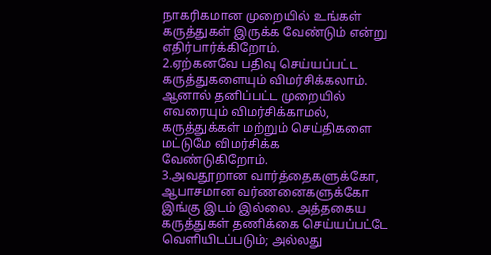நாகரிகமான முறையில் உங்கள் கருத்துகள் இருக்க வேண்டும் என்று எதிர்பார்க்கிறோம்.
2.ஏற்கனவே பதிவு செய்யப்பட்ட கருத்துகளையும் விமர்சிக்கலாம். ஆனால் தனிப்பட்ட முறையில் எவரையும் விமர்சிக்காமல், கருத்துக்கள் மற்றும் செய்திகளை மட்டுமே விமர்சிக்க வேண்டுகிறோம்.
3.அவதூறான வார்த்தைகளுக்கோ, ஆபாசமான வர்ணனைகளுக்கோ இங்கு இடம் இல்லை. அத்தகைய கருத்துகள் தணிக்கை செய்யப்பட்டே வெளியிடப்படும்; அல்லது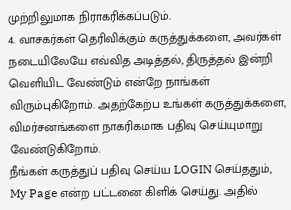முற்றிலுமாக நிராகரிக்கப்படும்.
4. வாசகர்கள் தெரிவிக்கும் கருத்துக்களை, அவர்கள் நடையிலேயே எவ்வித அடித்தல், திருத்தல் இன்றி வெளியிட வேண்டும் என்றே நாங்கள் விரும்புகிறோம். அதற்கேற்ப உங்கள் கருத்துக்களை, விமர்சனங்களை நாகரிகமாக பதிவு செய்யுமாறு வேண்டுகிறோம்.
நீங்கள் கருத்துப் பதிவு செய்ய LOGIN செய்ததும், My Page என்ற பட்டனை கிளிக் செய்து. அதில்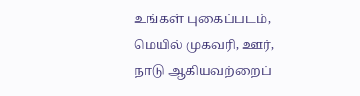உங்கள் புகைப்படம், மெயில் முகவரி, ஊர், நாடு ஆகியவற்றைப்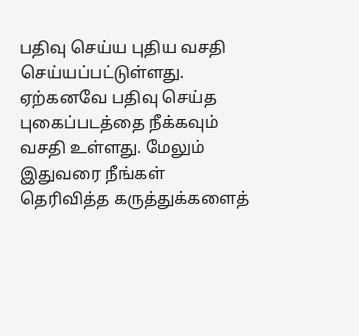பதிவு செய்ய புதிய வசதி செய்யப்பட்டுள்ளது. ஏற்கனவே பதிவு செய்த புகைப்படத்தை நீக்கவும் வசதி உள்ளது. மேலும் இதுவரை நீங்கள் தெரிவித்த கருத்துக்களைத்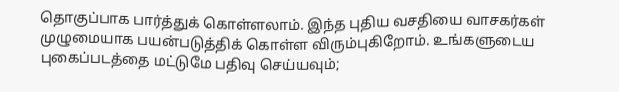தொகுப்பாக பார்த்துக் கொள்ளலாம். இந்த புதிய வசதியை வாசகர்கள் முழுமையாக பயன்படுத்திக் கொள்ள விரும்புகிறோம். உங்களுடைய புகைப்படத்தை மட்டுமே பதிவு செய்யவும்;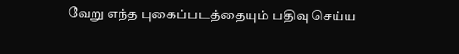வேறு எந்த புகைப்படத்தையும் பதிவு செய்ய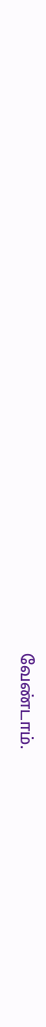வேண்டாம்.